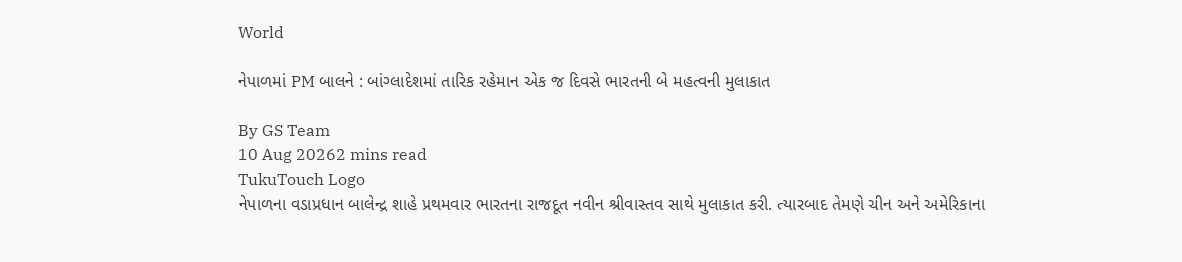World

નેપાળમાં PM બાલને : બાંગ્લાદેશમાં તારિક રહેમાન એક જ દિવસે ભારતની બે મહત્વની મુલાકાત

By GS Team
10 Aug 20262 mins read
TukuTouch Logo
નેપાળના વડાપ્રધાન બાલેન્દ્ર શાહે પ્રથમવાર ભારતના રાજદૂત નવીન શ્રીવાસ્તવ સાથે મુલાકાત કરી. ત્યારબાદ તેમણે ચીન અને અમેરિકાના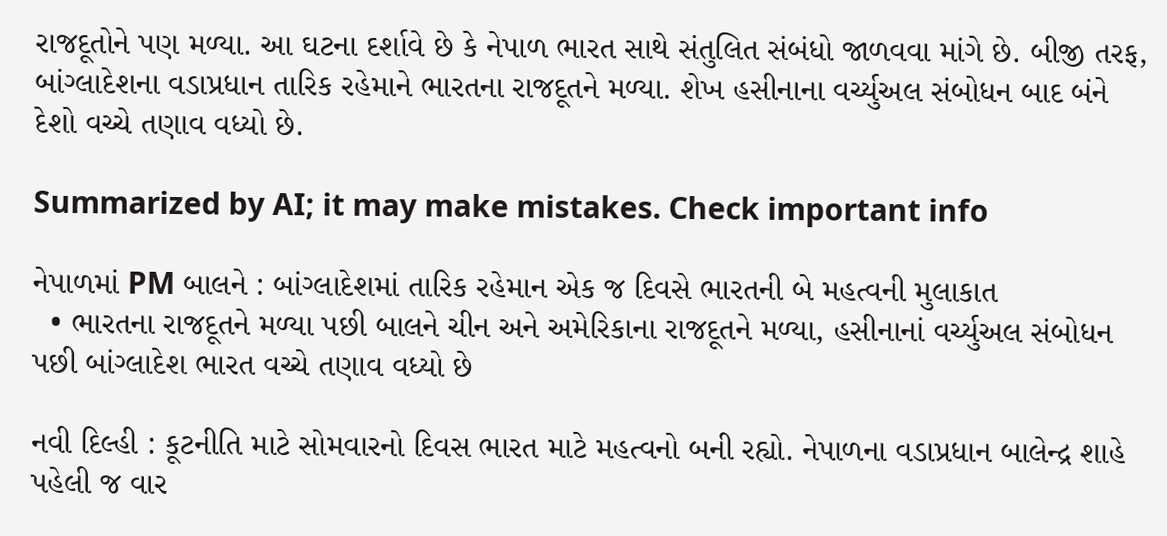રાજદૂતોને પણ મળ્યા. આ ઘટના દર્શાવે છે કે નેપાળ ભારત સાથે સંતુલિત સંબંધો જાળવવા માંગે છે. બીજી તરફ, બાંગ્લાદેશના વડાપ્રધાન તારિક રહેમાને ભારતના રાજદૂતને મળ્યા. શેખ હસીનાના વર્ચ્યુઅલ સંબોધન બાદ બંને દેશો વચ્ચે તણાવ વધ્યો છે.

Summarized by AI; it may make mistakes. Check important info

નેપાળમાં PM બાલને : બાંગ્લાદેશમાં તારિક રહેમાન એક જ દિવસે ભારતની બે મહત્વની મુલાકાત
  • ભારતના રાજદૂતને મળ્યા પછી બાલને ચીન અને અમેરિકાના રાજદૂતને મળ્યા, હસીનાનાં વર્ચ્યુઅલ સંબોધન પછી બાંગ્લાદેશ ભારત વચ્ચે તણાવ વધ્યો છે

નવી દિલ્હી : કૂટનીતિ માટે સોમવારનો દિવસ ભારત માટે મહત્વનો બની રહ્યો. નેપાળના વડાપ્રધાન બાલેન્દ્ર શાહે પહેલી જ વાર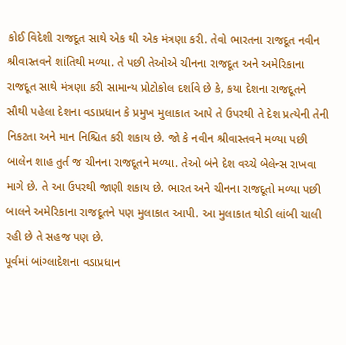કોઈ વિદેશી રાજદૂત સાથે એક થી એક મંત્રણા કરી. તેવો ભારતના રાજદૂત નવીન શ્રીવાસ્તવને શાંતિથી મળ્યા. તે પછી તેઓએ ચીનના રાજદૂત અને અમેરિકાના રાજદૂત સાથે મંત્રણા કરી સામાન્ય પ્રોટોકોલ દર્શાવે છે કે, કયા દેશના રાજદૂતને સૌથી પહેલા દેશના વડાપ્રધાન કે પ્રમુખ મુલાકાત આપે તે ઉપરથી તે દેશ પ્રત્યેની તેની નિકટતા અને માન નિશ્ચિત કરી શકાય છે. જો કે નવીન શ્રીવાસ્તવને મળ્યા પછી બાલેન શાહ તુર્ત જ ચીનના રાજદૂતને મળ્યા. તેઓ બંને દેશ વચ્ચે બેલેન્સ રાખવા માગે છે. તે આ ઉપરથી જાણી શકાય છે. ભારત અને ચીનના રાજદૂતો મળ્યા પછી બાલને અમેરિકાના રાજદૂતને પણ મુલાકાત આપી. આ મુલાકાત થોડી લાંબી ચાલી રહી છે તે સહજ પણ છે.
પૂર્વમાં બાંગ્લાદેશના વડાપ્રધાન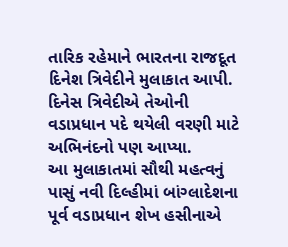તારિક રહેમાને ભારતના રાજદૂત દિનેશ ત્રિવેદીને મુલાકાત આપી. દિનેસ ત્રિવેદીએ તેઓની વડાપ્રધાન પદે થયેલી વરણી માટે અભિનંદનો પણ આપ્યા.
આ મુલાકાતમાં સૌથી મહત્વનું પાસું નવી દિલ્હીમાં બાંગ્લાદેશના પૂર્વ વડાપ્રધાન શેખ હસીનાએ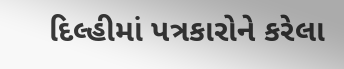દિલ્હીમાં પત્રકારોને કરેલા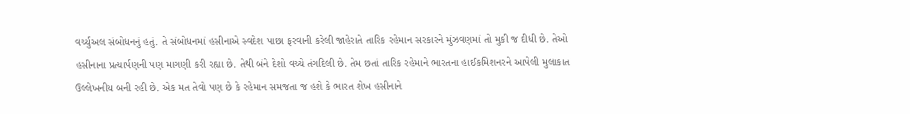વર્ચ્યુઅલ સંબોધનનું હતું. તે સંબોધનમાં હસીનાએ સ્વદેશ પાછા ફરવાની કરેલી જાહેરાતે તારિક રહેમાન સરકારને મુંઝવણમાં તો મુકી જ દીધી છે. તેઓ હસીનાના પ્રત્યાર્પણની પણ માગણી કરી રહ્યા છે. તેથી બંને દેશો વચ્ચે તંગદિલી છે. તેમ છતાં તારિક રહેમાને ભારતના હાઈકમિશનરને આપેલી મુલાકાત ઉલ્લેખનીય બની રહી છે. એક મત તેવો પણ છે કે રહેમાન સમજતા જ હશે કે ભારત શેખ હસીનાને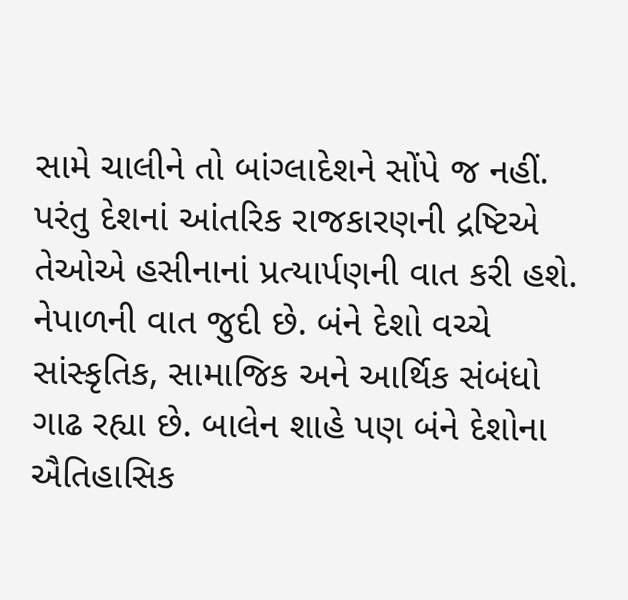સામે ચાલીને તો બાંગ્લાદેશને સોંપે જ નહીં. પરંતુ દેશનાં આંતરિક રાજકારણની દ્રષ્ટિએ તેઓએ હસીનાનાં પ્રત્યાર્પણની વાત કરી હશે.
નેપાળની વાત જુદી છે. બંને દેશો વચ્ચે સાંસ્કૃતિક, સામાજિક અને આર્થિક સંબંધો ગાઢ રહ્યા છે. બાલેન શાહે પણ બંને દેશોના ઐતિહાસિક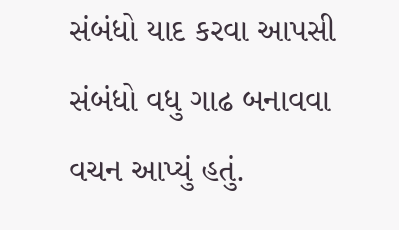સંબંધો યાદ કરવા આપસી સંબંધો વધુ ગાઢ બનાવવા વચન આપ્યું હતું.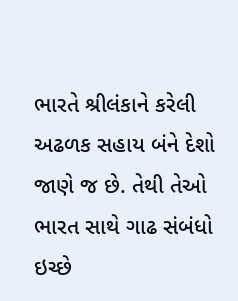ભારતે શ્રીલંકાને કરેલી અઢળક સહાય બંને દેશો જાણે જ છે. તેથી તેઓ ભારત સાથે ગાઢ સંબંધો ઇચ્છે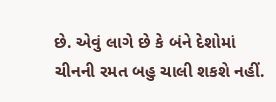છે. એવું લાગે છે કે બંને દેશોમાં ચીનની રમત બહુ ચાલી શકશે નહીં.